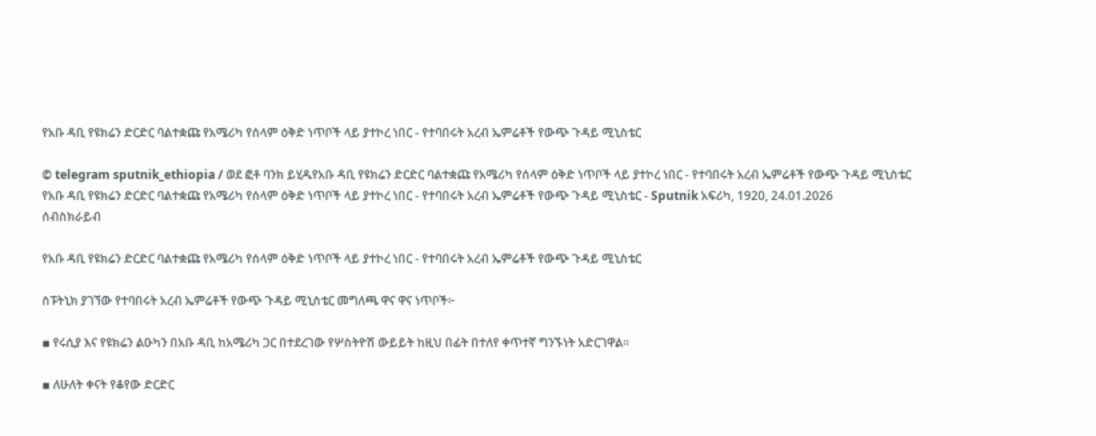የአቡ ዳቢ የዩክሬን ድርድር ባልተቋጩ የአሜሪካ የሰላም ዕቅድ ነጥቦች ላይ ያተኮረ ነበር - የተባበሩት አረብ ኤምሬቶች የውጭ ጉዳይ ሚኒስቴር

© telegram sputnik_ethiopia / ወደ ፎቶ ባንክ ይሂዱየአቡ ዳቢ የዩክሬን ድርድር ባልተቋጩ የአሜሪካ የሰላም ዕቅድ ነጥቦች ላይ ያተኮረ ነበር - የተባበሩት አረብ ኤምሬቶች የውጭ ጉዳይ ሚኒስቴር
የአቡ ዳቢ የዩክሬን ድርድር ባልተቋጩ የአሜሪካ የሰላም ዕቅድ ነጥቦች ላይ ያተኮረ ነበር - የተባበሩት አረብ ኤምሬቶች የውጭ ጉዳይ ሚኒስቴር - Sputnik አፍሪካ, 1920, 24.01.2026
ሰብስክራይብ

የአቡ ዳቢ የዩክሬን ድርድር ባልተቋጩ የአሜሪካ የሰላም ዕቅድ ነጥቦች ላይ ያተኮረ ነበር - የተባበሩት አረብ ኤምሬቶች የውጭ ጉዳይ ሚኒስቴር

ስፑትኒክ ያገኘው የተባበሩት አረብ ኤምሬቶች የውጭ ጉዳይ ሚኒስቴር መግለጫ ዋና ዋና ነጥቦች፦

▪ የሩሲያ እና የዩክሬን ልዑካን በአቡ ዳቢ ከአሜሪካ ጋር በተደረገው የሦስትዮሽ ውይይት ከዚህ በፊት በተለየ ቀጥተኛ ግንኙነት አድርገዋል።

▪ ለሁለት ቀናት የቆየው ድርድር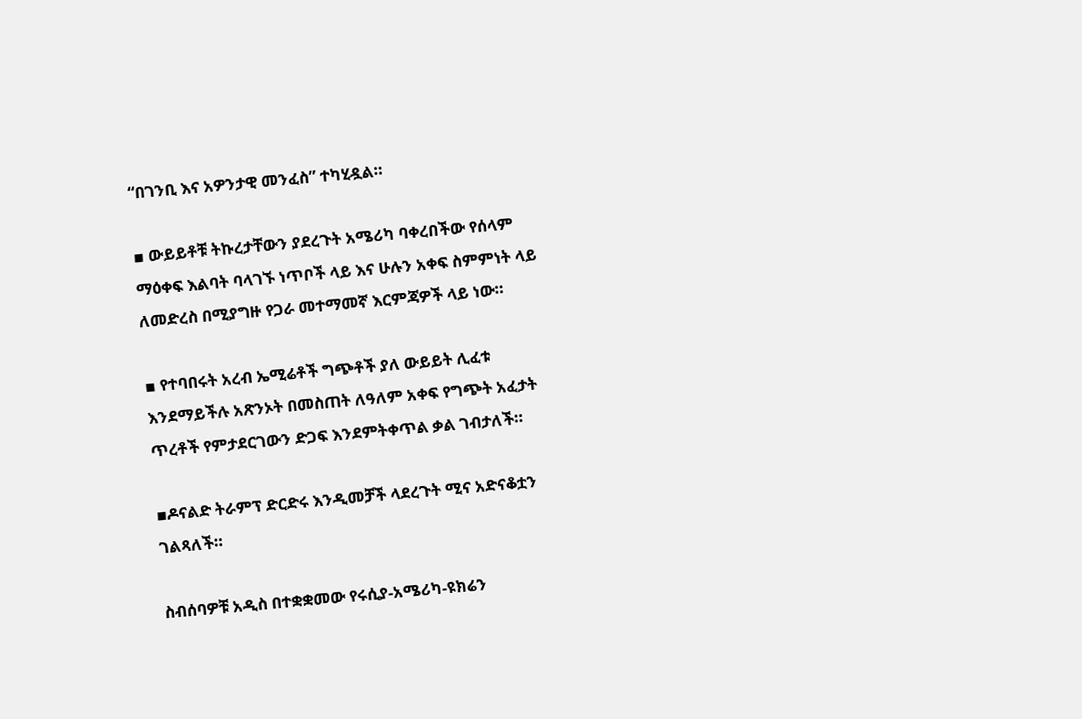“በገንቢ እና አዎንታዊ መንፈስ” ተካሂዷል።

▪ ውይይቶቹ ትኩረታቸውን ያደረጉት አሜሪካ ባቀረበችው የሰላም ማዕቀፍ እልባት ባላገኙ ነጥቦች ላይ እና ሁሉን አቀፍ ስምምነት ላይ ለመድረስ በሚያግዙ የጋራ መተማመኛ እርምጃዎች ላይ ነው።

▪ የተባበሩት አረብ ኤሚሬቶች ግጭቶች ያለ ውይይት ሊፈቱ እንደማይችሉ አጽንኦት በመስጠት ለዓለም አቀፍ የግጭት አፈታት ጥረቶች የምታደርገውን ድጋፍ እንደምትቀጥል ቃል ገብታለች።

▪ዶናልድ ትራምፕ ድርድሩ እንዲመቻች ላደረጉት ሚና አድናቆቷን ገልጻለች።

ስብሰባዎቹ አዲስ በተቋቋመው የሩሲያ-አሜሪካ-ዩክሬን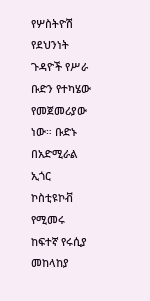የሦስትዮሽ የደህንነት ጉዳዮች የሥራ ቡድን የተካሄው የመጀመሪያው ነው። ቡድኑ በአድሚራል ኢጎር ኮስቲዩኮቭ የሚመሩ ከፍተኛ የሩሲያ መከላከያ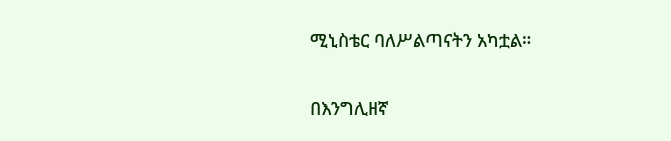ሚኒስቴር ባለሥልጣናትን አካቷል።

በእንግሊዘኛ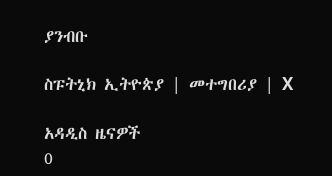ያንብቡ

ስፑትኒክ ኢትዮጵያ | መተግበሪያ | X

አዳዲስ ዜናዎች
0